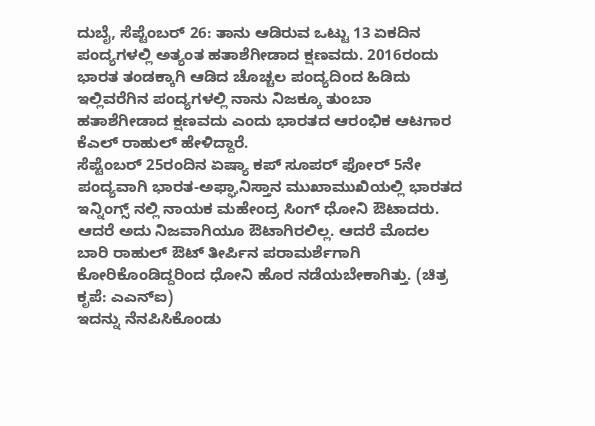ದುಬೈ, ಸೆಪ್ಟೆಂಬರ್ 26: ತಾನು ಆಡಿರುವ ಒಟ್ಟು 13 ಏಕದಿನ ಪಂದ್ಯಗಳಲ್ಲಿ ಅತ್ಯಂತ ಹತಾಶೆಗೀಡಾದ ಕ್ಷಣವದು. 2016ರಂದು ಭಾರತ ತಂಡಕ್ಕಾಗಿ ಆಡಿದ ಚೊಚ್ಚಲ ಪಂದ್ಯದಿಂದ ಹಿಡಿದು ಇಲ್ಲಿವರೆಗಿನ ಪಂದ್ಯಗಳಲ್ಲಿ ನಾನು ನಿಜಕ್ಕೂ ತುಂಬಾ ಹತಾಶೆಗೀಡಾದ ಕ್ಷಣವದು ಎಂದು ಭಾರತದ ಆರಂಭಿಕ ಆಟಗಾರ ಕೆಎಲ್ ರಾಹುಲ್ ಹೇಳಿದ್ದಾರೆ.
ಸೆಪ್ಟೆಂಬರ್ 25ರಂದಿನ ಏಷ್ಯಾ ಕಪ್ ಸೂಪರ್ ಫೋರ್ 5ನೇ ಪಂದ್ಯವಾಗಿ ಭಾರತ-ಅಫ್ಘಾನಿಸ್ತಾನ ಮುಖಾಮುಖಿಯಲ್ಲಿ ಭಾರತದ ಇನ್ನಿಂಗ್ಸ್ ನಲ್ಲಿ ನಾಯಕ ಮಹೇಂದ್ರ ಸಿಂಗ್ ಧೋನಿ ಔಟಾದರು. ಆದರೆ ಅದು ನಿಜವಾಗಿಯೂ ಔಟಾಗಿರಲಿಲ್ಲ. ಆದರೆ ಮೊದಲ ಬಾರಿ ರಾಹುಲ್ ಔಟ್ ತೀರ್ಪಿನ ಪರಾಮರ್ಶೆಗಾಗಿ ಕೋರಿಕೊಂಡಿದ್ದರಿಂದ ಧೋನಿ ಹೊರ ನಡೆಯಬೇಕಾಗಿತ್ತು. (ಚಿತ್ರ ಕೃಪೆ: ಎಎನ್ಐ)
ಇದನ್ನು ನೆನಪಿಸಿಕೊಂಡು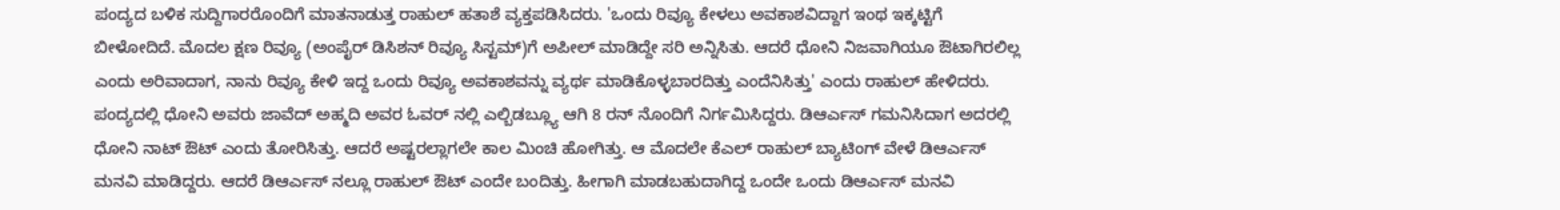ಪಂದ್ಯದ ಬಳಿಕ ಸುದ್ದಿಗಾರರೊಂದಿಗೆ ಮಾತನಾಡುತ್ತ ರಾಹುಲ್ ಹತಾಶೆ ವ್ಯಕ್ತಪಡಿಸಿದರು. 'ಒಂದು ರಿವ್ಯೂ ಕೇಳಲು ಅವಕಾಶವಿದ್ದಾಗ ಇಂಥ ಇಕ್ಕಟ್ಟಿಗೆ ಬೀಳೋದಿದೆ. ಮೊದಲ ಕ್ಷಣ ರಿವ್ಯೂ (ಅಂಪೈರ್ ಡಿಸಿಶನ್ ರಿವ್ಯೂ ಸಿಸ್ಟಮ್)ಗೆ ಅಪೀಲ್ ಮಾಡಿದ್ದೇ ಸರಿ ಅನ್ನಿಸಿತು. ಆದರೆ ಧೋನಿ ನಿಜವಾಗಿಯೂ ಔಟಾಗಿರಲಿಲ್ಲ ಎಂದು ಅರಿವಾದಾಗ, ನಾನು ರಿವ್ಯೂ ಕೇಳಿ ಇದ್ದ ಒಂದು ರಿವ್ಯೂ ಅವಕಾಶವನ್ನು ವ್ಯರ್ಥ ಮಾಡಿಕೊಳ್ಳಬಾರದಿತ್ತು ಎಂದೆನಿಸಿತ್ತು' ಎಂದು ರಾಹುಲ್ ಹೇಳಿದರು.
ಪಂದ್ಯದಲ್ಲಿ ಧೋನಿ ಅವರು ಜಾವೆದ್ ಅಹ್ಮದಿ ಅವರ ಓವರ್ ನಲ್ಲಿ ಎಲ್ಬಿಡಬ್ಲ್ಯೂ ಆಗಿ 8 ರನ್ ನೊಂದಿಗೆ ನಿರ್ಗಮಿಸಿದ್ದರು. ಡಿಆರ್ಎಸ್ ಗಮನಿಸಿದಾಗ ಅದರಲ್ಲಿ ಧೋನಿ ನಾಟ್ ಔಟ್ ಎಂದು ತೋರಿಸಿತ್ತು. ಆದರೆ ಅಷ್ಟರಲ್ಲಾಗಲೇ ಕಾಲ ಮಿಂಚಿ ಹೋಗಿತ್ತು. ಆ ಮೊದಲೇ ಕೆಎಲ್ ರಾಹುಲ್ ಬ್ಯಾಟಿಂಗ್ ವೇಳೆ ಡಿಆರ್ಎಸ್ ಮನವಿ ಮಾಡಿದ್ದರು. ಆದರೆ ಡಿಆರ್ಎಸ್ ನಲ್ಲೂ ರಾಹುಲ್ ಔಟ್ ಎಂದೇ ಬಂದಿತ್ತು. ಹೀಗಾಗಿ ಮಾಡಬಹುದಾಗಿದ್ದ ಒಂದೇ ಒಂದು ಡಿಆರ್ಎಸ್ ಮನವಿ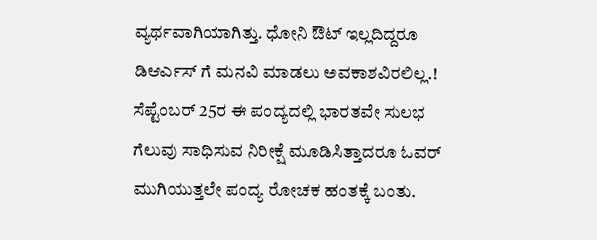ವ್ಯರ್ಥವಾಗಿಯಾಗಿತ್ತು. ಧೋನಿ ಔಟ್ ಇಲ್ಲದಿದ್ದರೂ ಡಿಆರ್ಎಸ್ ಗೆ ಮನವಿ ಮಾಡಲು ಅವಕಾಶವಿರಲಿಲ್ಲ.!
ಸೆಪ್ಟೆಂಬರ್ 25ರ ಈ ಪಂದ್ಯದಲ್ಲಿ ಭಾರತವೇ ಸುಲಭ ಗೆಲುವು ಸಾಧಿಸುವ ನಿರೀಕ್ಷೆ ಮೂಡಿಸಿತ್ತಾದರೂ ಓವರ್ ಮುಗಿಯುತ್ತಲೇ ಪಂದ್ಯ ರೋಚಕ ಹಂತಕ್ಕೆ ಬಂತು.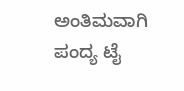ಅಂತಿಮವಾಗಿ ಪಂದ್ಯ ಟೈ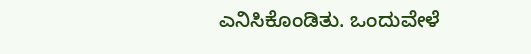ಎನಿಸಿಕೊಂಡಿತು. ಒಂದುವೇಳೆ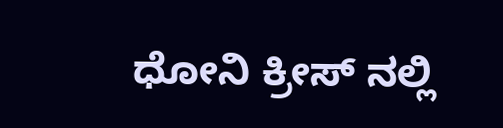ಧೋನಿ ಕ್ರೀಸ್ ನಲ್ಲಿ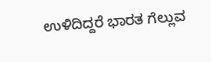ಉಳಿದಿದ್ದರೆ ಭಾರತ ಗೆಲ್ಲುವ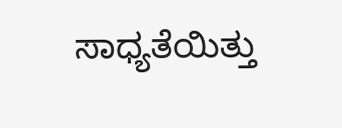ಸಾಧ್ಯತೆಯಿತ್ತು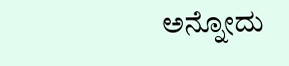ಅನ್ನೋದು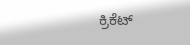ಕ್ರಿಕೆಟ್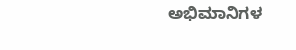ಅಭಿಮಾನಿಗಳ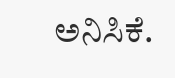ಅನಿಸಿಕೆ.